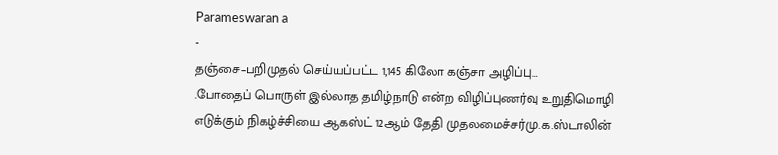Parameswaran a
-
தஞ்சை–பறிமுதல் செய்யப்பட்ட 1,145 கிலோ கஞ்சா அழிப்பு…
.போதைப் பொருள் இல்லாத தமிழ்நாடு என்ற விழிப்புணர்வு உறுதிமொழி எடுக்கும் நிகழ்ச்சியை ஆகஸ்ட் 12ஆம் தேதி முதலமைச்சர்மு.க.ஸ்டாலின்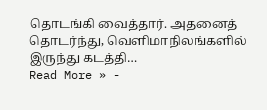தொடங்கி வைத்தார். அதனைத் தொடர்ந்து, வெளிமாநிலங்களில் இருந்து கடத்தி…
Read More » -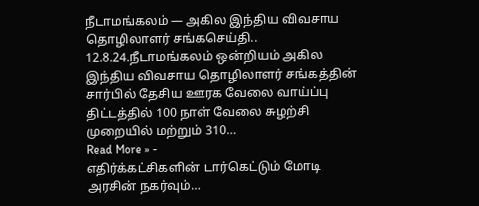நீடாமங்கலம் — அகில இந்திய விவசாய தொழிலாளர் சங்கசெய்தி..
12.8.24.நீடாமங்கலம் ஒன்றியம் அகில இந்திய விவசாய தொழிலாளர் சங்கத்தின் சார்பில் தேசிய ஊரக வேலை வாய்ப்பு திட்டத்தில் 100 நாள் வேலை சுழற்சி முறையில் மற்றும் 310…
Read More » -
எதிர்க்கட்சிகளின் டார்கெட்டும் மோடி அரசின் நகர்வும்…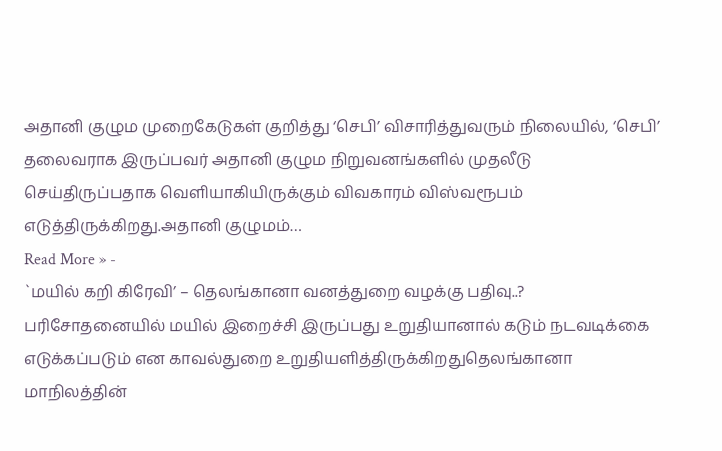அதானி குழும முறைகேடுகள் குறித்து ‘செபி’ விசாரித்துவரும் நிலையில், ‘செபி’ தலைவராக இருப்பவர் அதானி குழும நிறுவனங்களில் முதலீடு செய்திருப்பதாக வெளியாகியிருக்கும் விவகாரம் விஸ்வரூபம் எடுத்திருக்கிறது.அதானி குழுமம்…
Read More » -
`மயில் கறி கிரேவி’ – தெலங்கானா வனத்துறை வழக்கு பதிவு..?
பரிசோதனையில் மயில் இறைச்சி இருப்பது உறுதியானால் கடும் நடவடிக்கை எடுக்கப்படும் என காவல்துறை உறுதியளித்திருக்கிறதுதெலங்கானா மாநிலத்தின்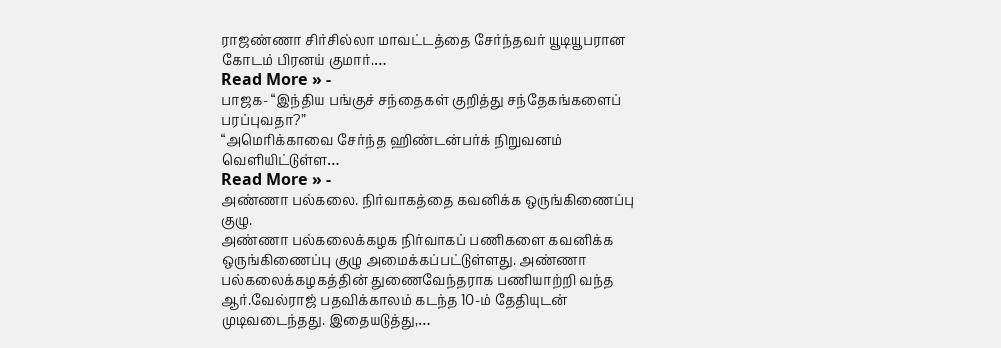ராஜண்ணா சிர்சில்லா மாவட்டத்தை சேர்ந்தவர் யூடியூபரான கோடம் பிரனய் குமார்.…
Read More » -
பாஜக- “இந்திய பங்குச் சந்தைகள் குறித்து சந்தேகங்களைப் பரப்புவதா?”
“அமெரிக்காவை சேர்ந்த ஹிண்டன்பர்க் நிறுவனம் வெளியிட்டுள்ள…
Read More » -
அண்ணா பல்கலை. நிர்வாகத்தை கவனிக்க ஒருங்கிணைப்பு குழு.
அண்ணா பல்கலைக்கழக நிர்வாகப் பணிகளை கவனிக்க ஒருங்கிணைப்பு குழு அமைக்கப்பட்டுள்ளது. அண்ணா பல்கலைக்கழகத்தின் துணைவேந்தராக பணியாற்றி வந்த ஆர்.வேல்ராஜ் பதவிக்காலம் கடந்த 10-ம் தேதியுடன் முடிவடைந்தது. இதையடுத்து,…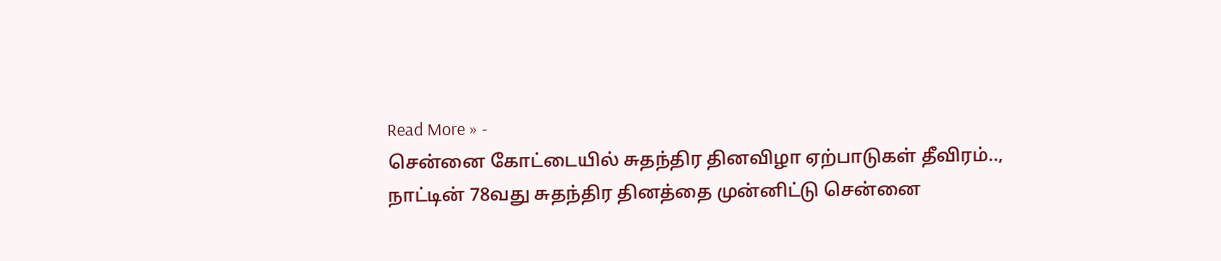Read More » -
சென்னை கோட்டையில் சுதந்திர தினவிழா ஏற்பாடுகள் தீவிரம்..,
நாட்டின் 78வது சுதந்திர தினத்தை முன்னிட்டு சென்னை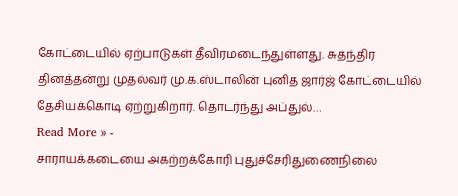கோட்டையில் ஏற்பாடுகள் தீவிரமடைந்துள்ளது. சுதந்திர தினத்தன்று முதல்வர் மு.க.ஸ்டாலின் புனித ஜார்ஜ் கோட்டையில் தேசியக்கொடி ஏற்றுகிறார். தொடர்ந்து அப்துல்…
Read More » -
சாராயக்கடையை அகற்றக்கோரி புதுச்சேரிதுணைநிலை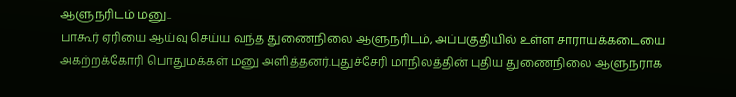ஆளுநரிடம் மனு..
பாகூர் ஏரியை ஆய்வு செய்ய வந்த துணைநிலை ஆளுநரிடம், அப்பகுதியில் உள்ள சாராயக்கடையை அகற்றக்கோரி பொதுமக்கள் மனு அளித்தனர்.புதுச்சேரி மாநிலத்தின் புதிய துணைநிலை ஆளுநராக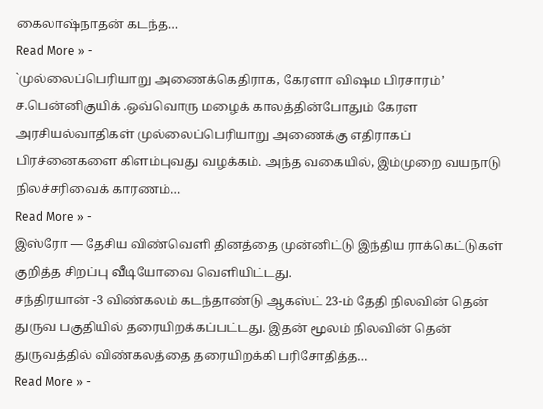கைலாஷ்நாதன் கடந்த…
Read More » -
`முல்லைப்பெரியாறு அணைக்கெதிராக, கேரளா விஷம பிரசாரம்’
ச.பென்னிகுயிக் .ஒவ்வொரு மழைக் காலத்தின்போதும் கேரள அரசியல்வாதிகள் முல்லைப்பெரியாறு அணைக்கு எதிராகப் பிரச்னைகளை கிளம்புவது வழக்கம். அந்த வகையில், இம்முறை வயநாடு நிலச்சரிவைக் காரணம்…
Read More » -
இஸ்ரோ — தேசிய விண்வெளி தினத்தை முன்னிட்டு இந்திய ராக்கெட்டுகள் குறித்த சிறப்பு வீடியோவை வெளியிட்டது.
சந்திரயான் -3 விண்கலம் கடந்தாண்டு ஆகஸ்ட் 23-ம் தேதி நிலவின் தென் துருவ பகுதியில் தரையிறக்கப்பட்டது. இதன் மூலம் நிலவின் தென் துருவத்தில் விண்கலத்தை தரையிறக்கி பரிசோதித்த…
Read More » -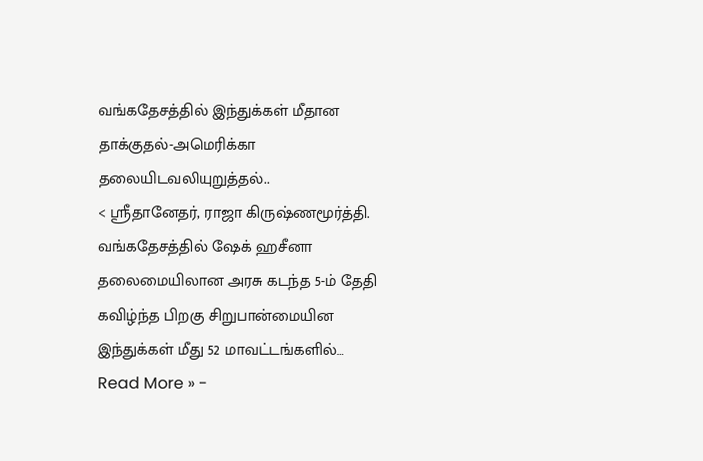வங்கதேசத்தில் இந்துக்கள் மீதான தாக்குதல்-அமெரிக்கா தலையிடவலியுறுத்தல்..
< ஸ்ரீதானேதர், ராஜா கிருஷ்ணமூர்த்தி. வங்கதேசத்தில் ஷேக் ஹசீனா தலைமையிலான அரசு கடந்த 5-ம் தேதி கவிழ்ந்த பிறகு சிறுபான்மையின இந்துக்கள் மீது 52 மாவட்டங்களில்…
Read More » -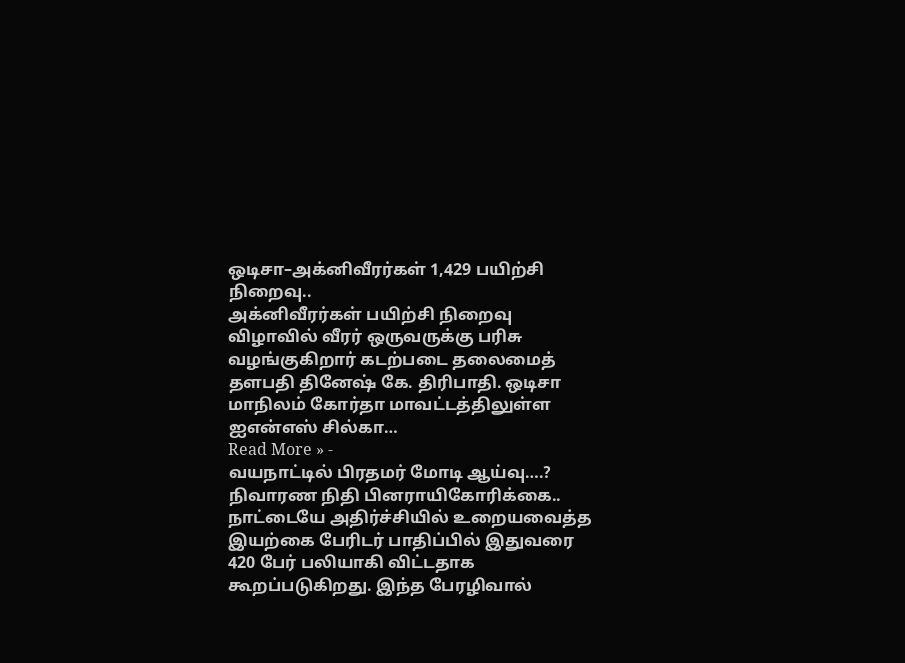ஒடிசா–அக்னிவீரர்கள் 1,429 பயிற்சி நிறைவு..
அக்னிவீரர்கள் பயிற்சி நிறைவு விழாவில் வீரர் ஒருவருக்கு பரிசு வழங்குகிறார் கடற்படை தலைமைத் தளபதி தினேஷ் கே. திரிபாதி. ஒடிசா மாநிலம் கோர்தா மாவட்டத்திலுள்ள ஐஎன்எஸ் சில்கா…
Read More » -
வயநாட்டில் பிரதமர் மோடி ஆய்வு….? நிவாரண நிதி பினராயிகோரிக்கை..
நாட்டையே அதிர்ச்சியில் உறையவைத்த இயற்கை பேரிடர் பாதிப்பில் இதுவரை 420 பேர் பலியாகி விட்டதாக கூறப்படுகிறது. இந்த பேரழிவால்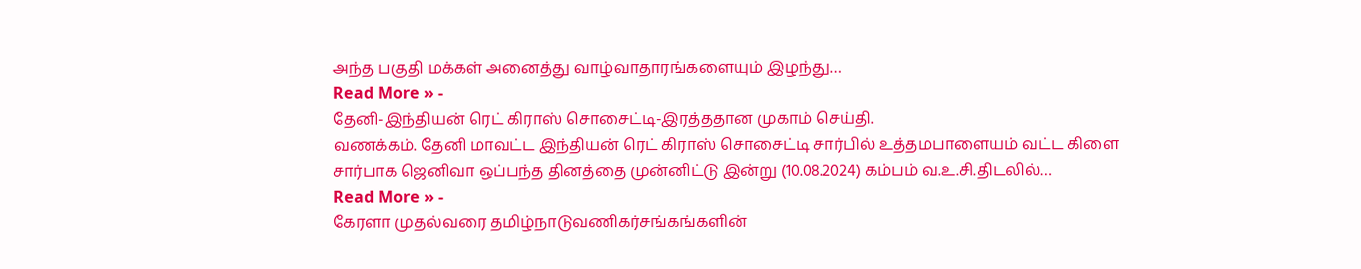அந்த பகுதி மக்கள் அனைத்து வாழ்வாதாரங்களையும் இழந்து…
Read More » -
தேனி-இந்தியன் ரெட் கிராஸ் சொசைட்டி-இரத்ததான முகாம் செய்தி.
வணக்கம். தேனி மாவட்ட இந்தியன் ரெட் கிராஸ் சொசைட்டி சார்பில் உத்தமபாளையம் வட்ட கிளை சார்பாக ஜெனிவா ஒப்பந்த தினத்தை முன்னிட்டு இன்று (10.08.2024) கம்பம் வ.உ.சி.திடலில்…
Read More » -
கேரளா முதல்வரை தமிழ்நாடுவணிகர்சங்கங்களின்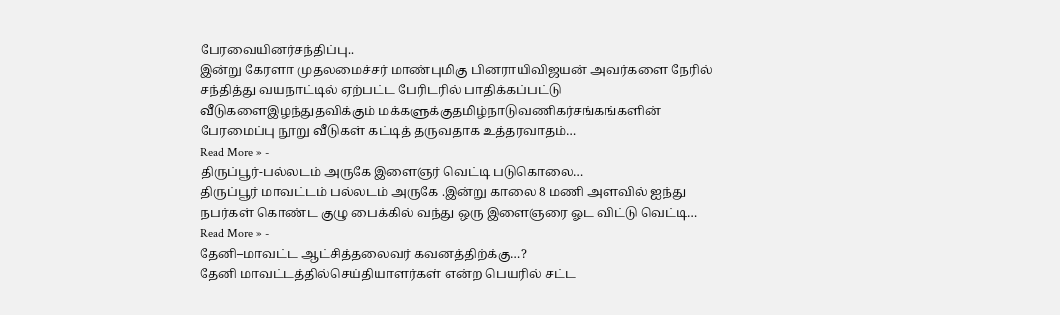பேரவையினர்சந்திப்பு..
இன்று கேரளா முதலமைச்சர் மாண்புமிகு பினராயிவிஜயன் அவர்களை நேரில் சந்தித்து வயநாட்டில் ஏற்பட்ட பேரிடரில் பாதிக்கப்பட்டு வீடுகளைஇழந்துதவிக்கும் மக்களுக்குதமிழ்நாடுவணிகர்சங்கங்களின் பேரமைப்பு நூறு வீடுகள் கட்டித் தருவதாக உத்தரவாதம்…
Read More » -
திருப்பூர்-பல்லடம் அருகே இளைஞர் வெட்டி படுகொலை…
திருப்பூர் மாவட்டம் பல்லடம் அருகே .இன்று காலை 8 மணி அளவில் ஐந்து நபர்கள் கொண்ட குழு பைக்கில் வந்து ஒரு இளைஞரை ஓட விட்டு வெட்டி…
Read More » -
தேனி–மாவட்ட ஆட்சித்தலைவர் கவனத்திற்க்கு…?
தேனி மாவட்டத்தில்செய்தியாளர்கள் என்ற பெயரில் சட்ட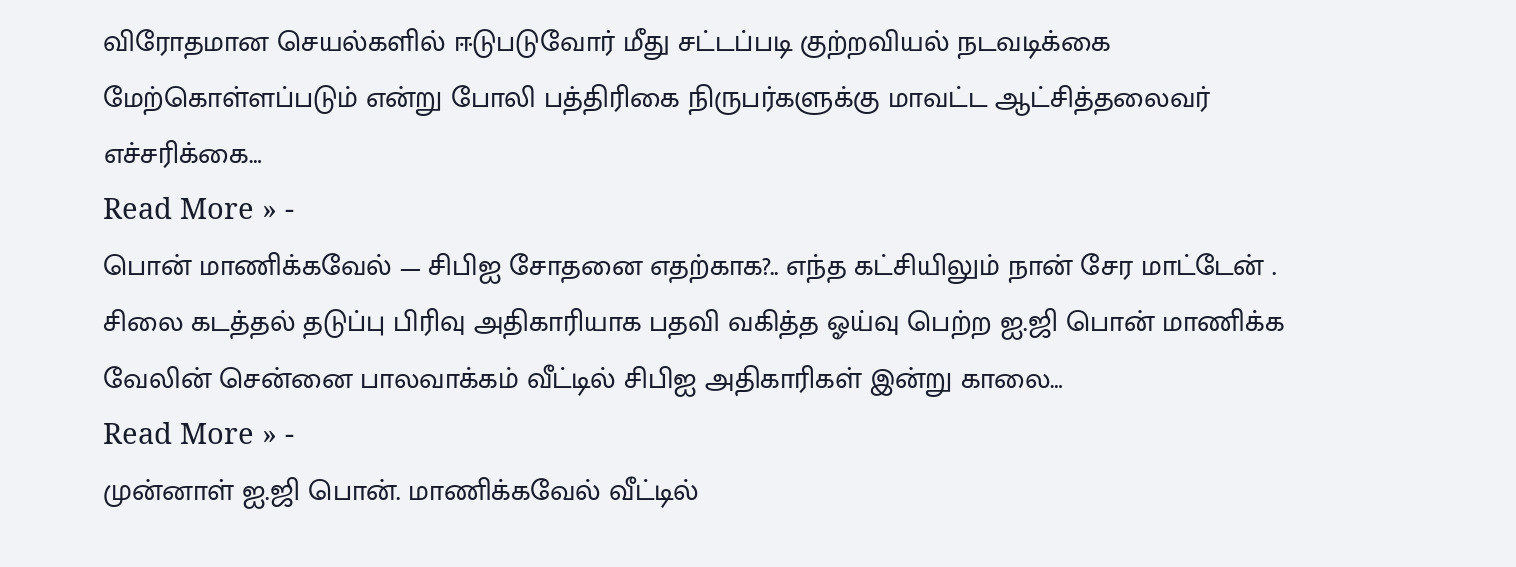விரோதமான செயல்களில் ஈடுபடுவோர் மீது சட்டப்படி குற்றவியல் நடவடிக்கை மேற்கொள்ளப்படும் என்று போலி பத்திரிகை நிருபர்களுக்கு மாவட்ட ஆட்சித்தலைவர் எச்சரிக்கை…
Read More » -
பொன் மாணிக்கவேல் — சிபிஐ சோதனை எதற்காக?.. எந்த கட்சியிலும் நான் சேர மாட்டேன் .
சிலை கடத்தல் தடுப்பு பிரிவு அதிகாரியாக பதவி வகித்த ஓய்வு பெற்ற ஐ.ஜி பொன் மாணிக்க வேலின் சென்னை பாலவாக்கம் வீட்டில் சிபிஐ அதிகாரிகள் இன்று காலை…
Read More » -
முன்னாள் ஐ.ஜி பொன். மாணிக்கவேல் வீட்டில்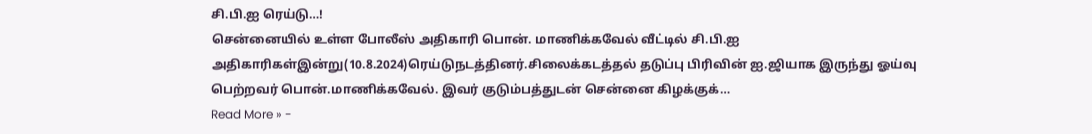சி.பி.ஐ ரெய்டு…!
சென்னையில் உள்ள போலீஸ் அதிகாரி பொன். மாணிக்கவேல் வீட்டில் சி.பி.ஐ அதிகாரிகள்இன்று(10.8.2024)ரெய்டுநடத்தினர்.சிலைக்கடத்தல் தடுப்பு பிரிவின் ஐ.ஜியாக இருந்து ஓய்வு பெற்றவர் பொன்.மாணிக்கவேல். இவர் குடும்பத்துடன் சென்னை கிழக்குக்…
Read More » -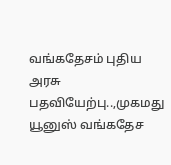வங்கதேசம் புதிய அரசு பதவியேற்பு..,முகமது யூனுஸ் வங்கதேச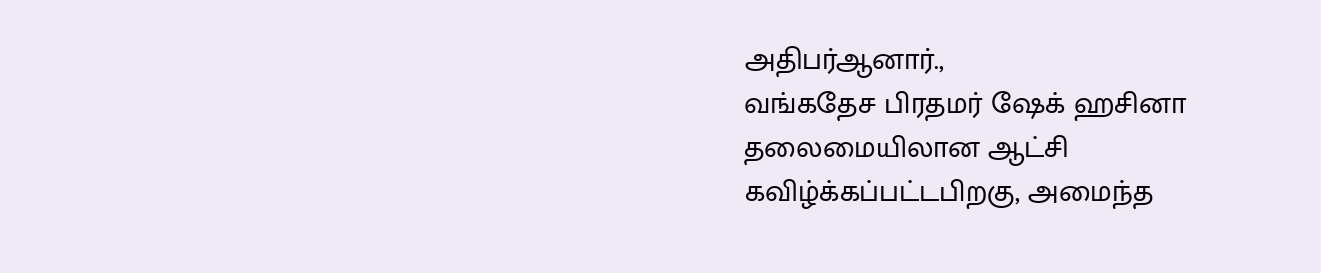அதிபர்ஆனார்.,
வங்கதேச பிரதமர் ஷேக் ஹசினா தலைமையிலான ஆட்சி கவிழ்க்கப்பட்டபிறகு, அமைந்த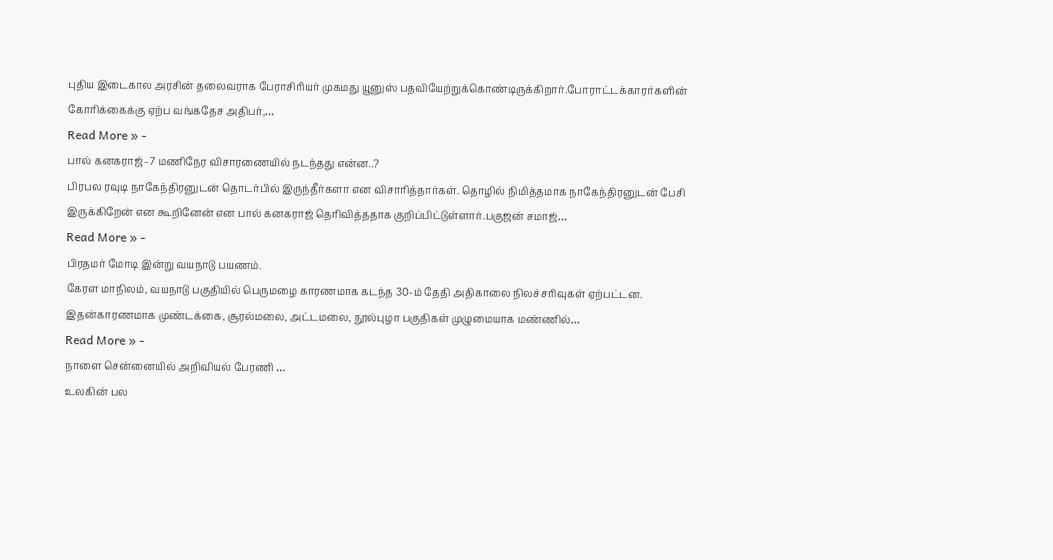புதிய இடைகால அரசின் தலைவராக பேராசிரியர் முகமது யூனுஸ் பதவியேற்றுக்கொண்டிருக்கிறார்.போராட்டக்காரர்களின் கோரிக்கைக்கு ஏற்ப வங்கதேச அதிபர்,…
Read More » -
பால் கனகராஜ்–7 மணிநேர விசாரணையில் நடந்தது என்ன..?
பிரபல ரவுடி நாகேந்திரனுடன் தொடர்பில் இருந்தீர்களா என விசாரித்தார்கள். தொழில் நிமித்தமாக நாகேந்திரனுடன் பேசி இருக்கிறேன் என கூறினேன் என பால் கனகராஜ் தெரிவித்ததாக குறிப்பிட்டுள்ளார்.பகுஜன் சமாஜ்…
Read More » -
பிரதமர் மோடி இன்று வயநாடு பயணம்.
கேரள மாநிலம், வயநாடு பகுதியில் பெருமழை காரணமாக கடந்த 30-ம் தேதி அதிகாலை நிலச்சரிவுகள் ஏற்பட்டன. இதன்காரணமாக முண்டக்கை, சூரல்மலை, அட்டமலை, நூல்புழா பகுதிகள் முழுமையாக மண்ணில்…
Read More » -
நாளை சென்னையில் அறிவியல் பேரணி …
உலகின் பல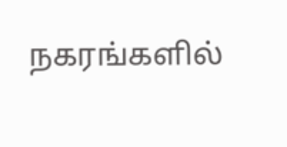நகரங்களில்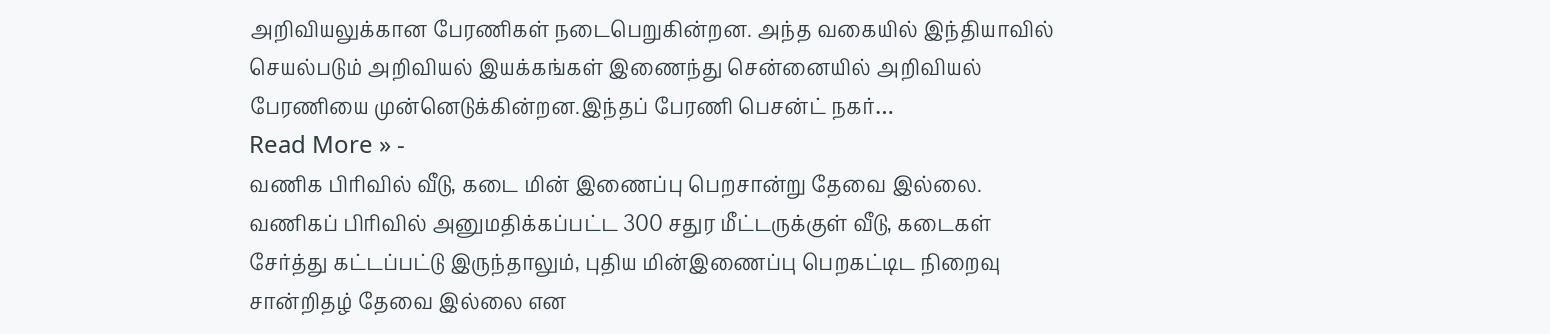அறிவியலுக்கான பேரணிகள் நடைபெறுகின்றன. அந்த வகையில் இந்தியாவில் செயல்படும் அறிவியல் இயக்கங்கள் இணைந்து சென்னையில் அறிவியல் பேரணியை முன்னெடுக்கின்றன.இந்தப் பேரணி பெசன்ட் நகர்…
Read More » -
வணிக பிரிவில் வீடு, கடை மின் இணைப்பு பெறசான்று தேவை இல்லை.
வணிகப் பிரிவில் அனுமதிக்கப்பட்ட 300 சதுர மீட்டருக்குள் வீடு, கடைகள் சேர்த்து கட்டப்பட்டு இருந்தாலும், புதிய மின்இணைப்பு பெறகட்டிட நிறைவு சான்றிதழ் தேவை இல்லை என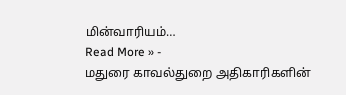மின்வாரியம்…
Read More » -
மதுரை காவல்துறை அதிகாரிகளின்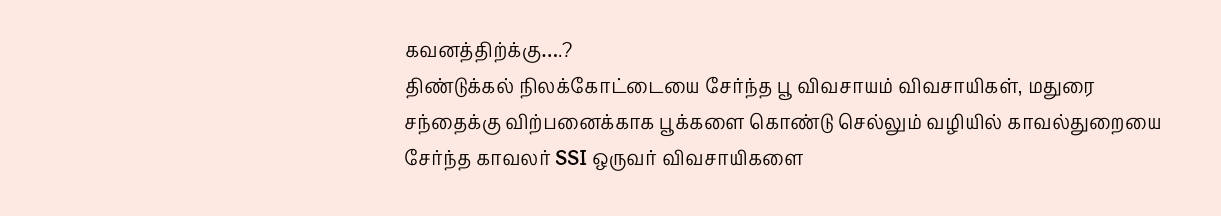கவனத்திற்க்கு….?
திண்டுக்கல் நிலக்கோட்டையை சேர்ந்த பூ விவசாயம் விவசாயிகள், மதுரை சந்தைக்கு விற்பனைக்காக பூக்களை கொண்டு செல்லும் வழியில் காவல்துறையை சேர்ந்த காவலர் SSI ஒருவர் விவசாயிகளை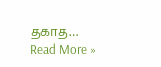தகாத…
Read More »